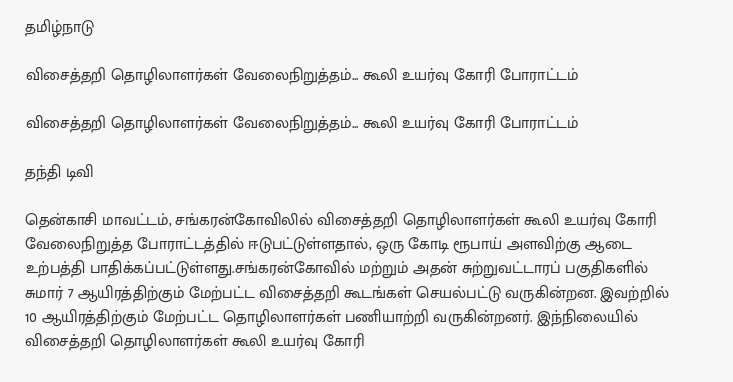தமிழ்நாடு

விசைத்தறி தொழிலாளர்கள் வேலைநிறுத்தம்... கூலி உயர்வு கோரி போராட்டம்

விசைத்தறி தொழிலாளர்கள் வேலைநிறுத்தம்... கூலி உயர்வு கோரி போராட்டம்

தந்தி டிவி

தென்காசி மாவட்டம், சங்கரன்கோவிலில் விசைத்தறி தொழிலாளர்கள் கூலி உயர்வு கோரி வேலைநிறுத்த போராட்டத்தில் ஈடுபட்டுள்ளதால், ஒரு கோடி ரூபாய் அளவிற்கு ஆடை உற்பத்தி பாதிக்கப்பட்டுள்ளது.சங்கரன்கோவில் மற்றும் அதன் சுற்றுவட்டாரப் பகுதிகளில் சுமார் 7 ஆயிரத்திற்கும் மேற்பட்ட விசைத்தறி கூடங்கள் செயல்பட்டு வருகின்றன. இவற்றில் 10 ஆயிரத்திற்கும் மேற்பட்ட தொழிலாளர்கள் பணியாற்றி வருகின்றனர். இந்நிலையில் விசைத்தறி தொழிலாளர்கள் கூலி உயர்வு கோரி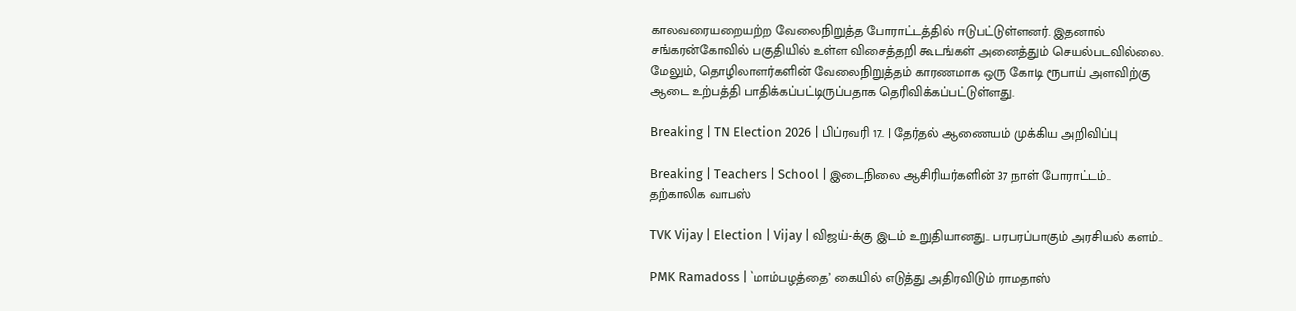காலவரையறையற்ற வேலைநிறுத்த போராட்டத்தில் ஈடுபட்டுள்ளனர். இதனால் சங்கரன்கோவில் பகுதியில் உள்ள விசைத்தறி கூடங்கள் அனைத்தும் செயல்படவில்லை. மேலும், தொழிலாளர்களின் வேலைநிறுத்தம் காரணமாக ஒரு கோடி ரூபாய் அளவிற்கு ஆடை உற்பத்தி பாதிக்கப்பட்டிருப்பதாக தெரிவிக்கப்பட்டுள்ளது.

Breaking | TN Election 2026 | பிப்ரவரி 17.. | தேர்தல் ஆணையம் முக்கிய அறிவிப்பு

Breaking | Teachers | School | இடைநிலை ஆசிரியர்களின் 37 நாள் போராட்டம்.. தற்காலிக வாபஸ்

TVK Vijay | Election | Vijay | விஜய்-க்கு இடம் உறுதியானது.. பரபரப்பாகும் அரசியல் களம்..

PMK Ramadoss | `மாம்பழத்தை’ கையில் எடுத்து அதிரவிடும் ராமதாஸ்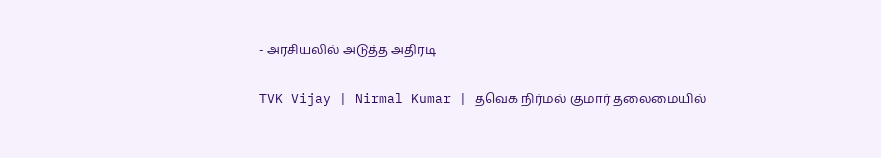- அரசியலில் அடுத்த அதிரடி

TVK Vijay | Nirmal Kumar | தவெக நிர்மல் குமார் தலைமையில்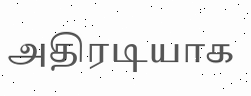அதிரடியாக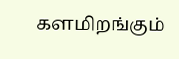களமிறங்கும்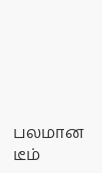பலமான டீம்